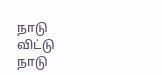நாடு விட்டு நாடு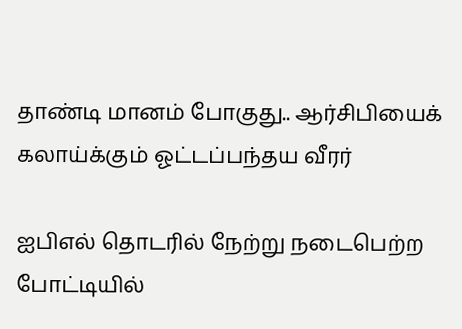தாண்டி மானம் போகுது.. ஆர்சிபியைக் கலாய்க்கும் ஓட்டப்பந்தய வீரர்

ஐபிஎல் தொடரில் நேற்று நடைபெற்ற போட்டியில்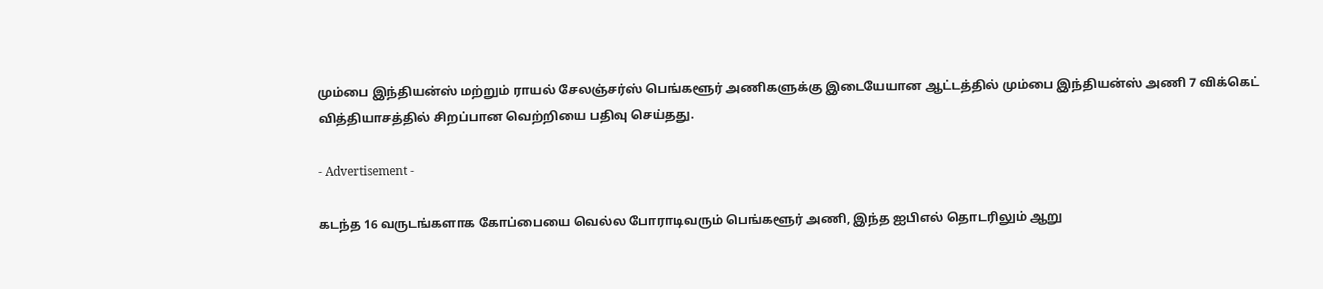மும்பை இந்தியன்ஸ் மற்றும் ராயல் சேலஞ்சர்ஸ் பெங்களூர் அணிகளுக்கு இடையேயான ஆட்டத்தில் மும்பை இந்தியன்ஸ் அணி 7 விக்கெட் வித்தியாசத்தில் சிறப்பான வெற்றியை பதிவு செய்தது.

- Advertisement -

கடந்த 16 வருடங்களாக கோப்பையை வெல்ல போராடிவரும் பெங்களூர் அணி, இந்த ஐபிஎல் தொடரிலும் ஆறு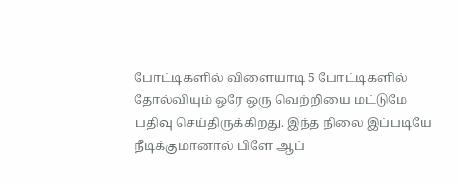போட்டிகளில் விளையாடி 5 போட்டிகளில் தோல்வியும் ஒரே ஒரு வெற்றியை மட்டுமே பதிவு செய்திருக்கிறது. இந்த நிலை இப்படியே நீடிக்குமானால் பிளே ஆப்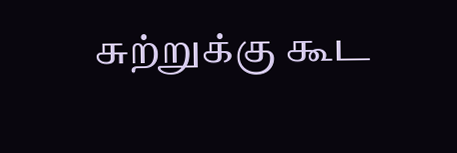சுற்றுக்கு கூட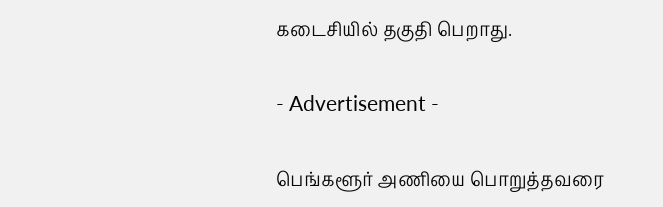கடைசியில் தகுதி பெறாது.

- Advertisement -

பெங்களூர் அணியை பொறுத்தவரை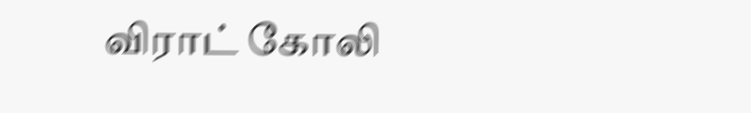விராட் கோலி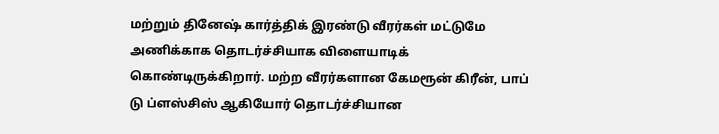மற்றும் தினேஷ் கார்த்திக் இரண்டு வீரர்கள் மட்டுமே அணிக்காக தொடர்ச்சியாக விளையாடிக் கொண்டிருக்கிறார். மற்ற வீரர்களான கேமரூன் கிரீன், பாப் டு ப்ளஸ்சிஸ் ஆகியோர் தொடர்ச்சியான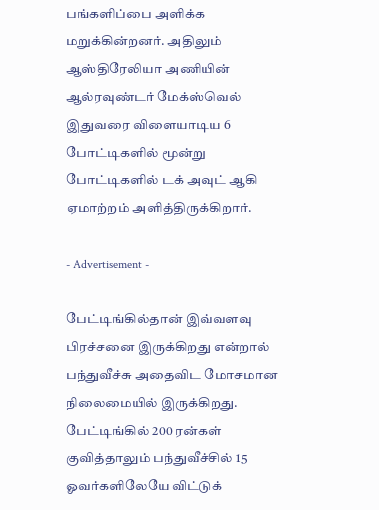பங்களிப்பை அளிக்க மறுக்கின்றனர். அதிலும் ஆஸ்திரேலியா அணியின் ஆல்ரவுண்டர் மேக்ஸ்வெல் இதுவரை விளையாடிய 6 போட்டிகளில் மூன்று போட்டிகளில் டக் அவுட் ஆகி ஏமாற்றம் அளித்திருக்கிறார்.

- Advertisement -

பேட்டிங்கில்தான் இவ்வளவு பிரச்சனை இருக்கிறது என்றால் பந்துவீச்சு அதைவிட மோசமான நிலைமையில் இருக்கிறது. பேட்டிங்கில் 200 ரன்கள் குவித்தாலும் பந்துவீச்சில் 15 ஓவர்களிலேயே விட்டுக்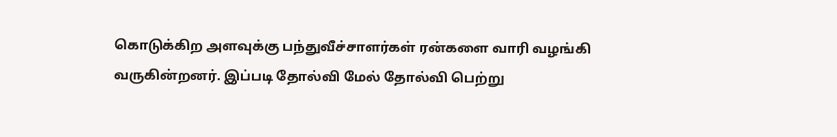கொடுக்கிற அளவுக்கு பந்துவீச்சாளர்கள் ரன்களை வாரி வழங்கி வருகின்றனர். இப்படி தோல்வி மேல் தோல்வி பெற்று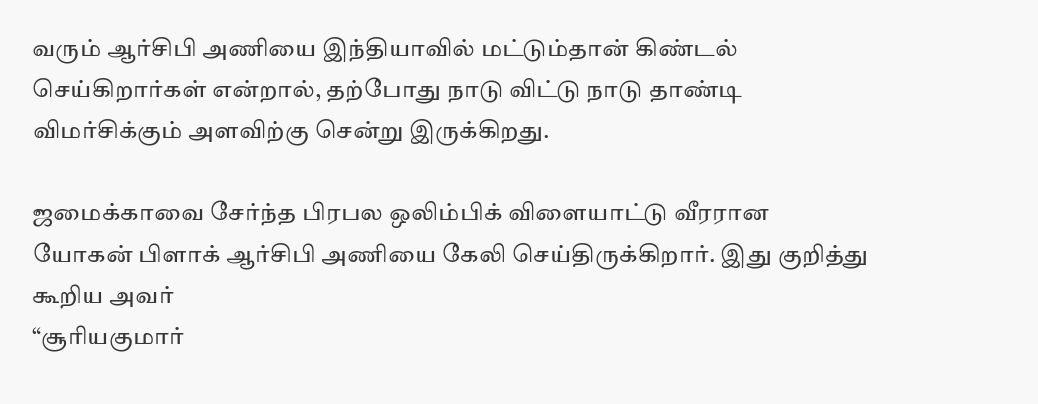வரும் ஆர்சிபி அணியை இந்தியாவில் மட்டும்தான் கிண்டல் செய்கிறார்கள் என்றால், தற்போது நாடு விட்டு நாடு தாண்டி விமர்சிக்கும் அளவிற்கு சென்று இருக்கிறது.

ஜமைக்காவை சேர்ந்த பிரபல ஒலிம்பிக் விளையாட்டு வீரரான யோகன் பிளாக் ஆர்சிபி அணியை கேலி செய்திருக்கிறார். இது குறித்து கூறிய அவர்
“சூரியகுமார்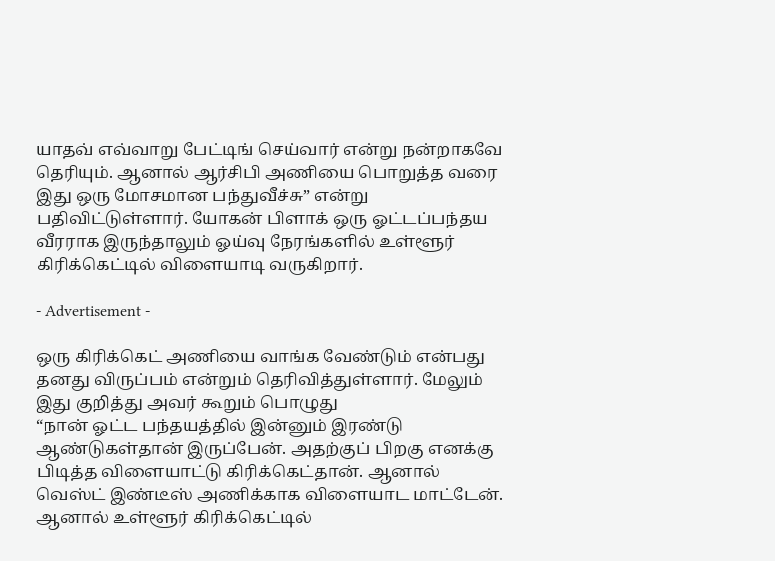யாதவ் எவ்வாறு பேட்டிங் செய்வார் என்று நன்றாகவே தெரியும். ஆனால் ஆர்சிபி அணியை பொறுத்த வரை இது ஒரு மோசமான பந்துவீச்சு” என்று பதிவிட்டுள்ளார். யோகன் பிளாக் ஒரு ஓட்டப்பந்தய வீரராக இருந்தாலும் ஓய்வு நேரங்களில் உள்ளூர் கிரிக்கெட்டில் விளையாடி வருகிறார்.

- Advertisement -

ஒரு கிரிக்கெட் அணியை வாங்க வேண்டும் என்பது தனது விருப்பம் என்றும் தெரிவித்துள்ளார். மேலும் இது குறித்து அவர் கூறும் பொழுது
“நான் ஓட்ட பந்தயத்தில் இன்னும் இரண்டு ஆண்டுகள்தான் இருப்பேன். அதற்குப் பிறகு எனக்கு பிடித்த விளையாட்டு கிரிக்கெட்தான். ஆனால் வெஸ்ட் இண்டீஸ் அணிக்காக விளையாட மாட்டேன். ஆனால் உள்ளூர் கிரிக்கெட்டில்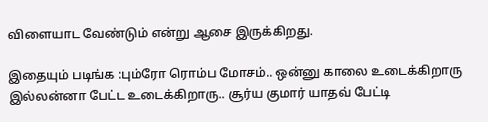விளையாட வேண்டும் என்று ஆசை இருக்கிறது.

இதையும் படிங்க :பும்ரோ ரொம்ப மோசம்.. ஒன்னு காலை உடைக்கிறாரு இல்லன்னா பேட்ட உடைக்கிறாரு.. சூர்ய குமார் யாதவ் பேட்டி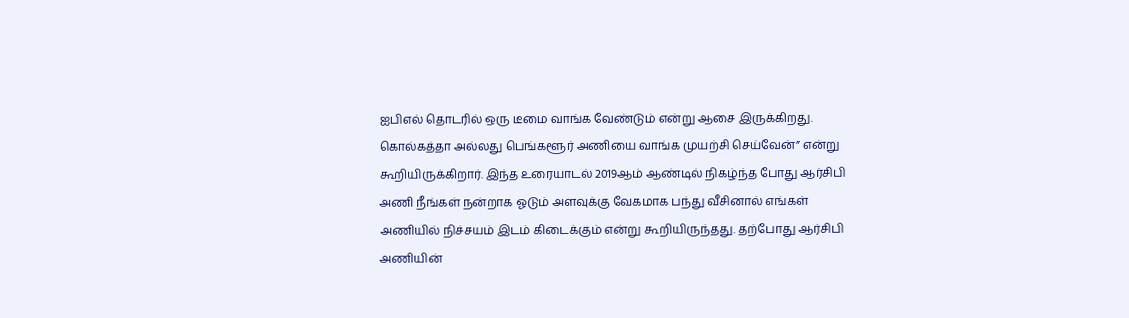ஐபிஎல் தொடரில் ஒரு டீமை வாங்க வேண்டும் என்று ஆசை இருக்கிறது. கொல்கத்தா அல்லது பெங்களூர் அணியை வாங்க முயற்சி செய்வேன்” என்று கூறியிருக்கிறார். இந்த உரையாடல் 2019ஆம் ஆண்டில் நிகழ்ந்த போது ஆர்சிபி அணி நீங்கள் நன்றாக ஓடும் அளவுக்கு வேகமாக பந்து வீசினால் எங்கள் அணியில் நிச்சயம் இடம் கிடைக்கும் என்று கூறியிருந்தது. தற்போது ஆர்சிபி அணியின்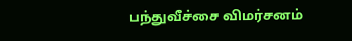பந்துவீச்சை விமர்சனம்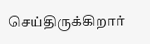செய்திருக்கிறார்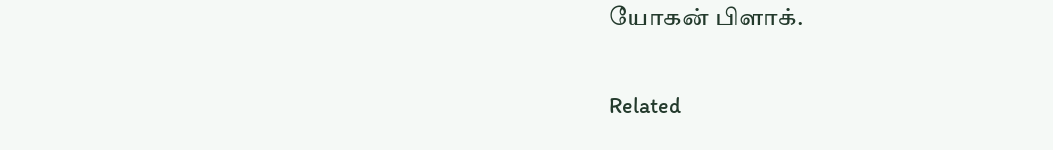யோகன் பிளாக்.

Related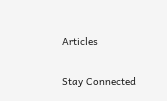Articles

Stay Connected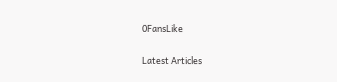0FansLike

Latest Articles